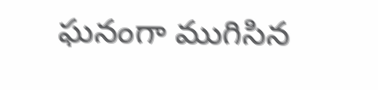ఘనంగా ముగిసిన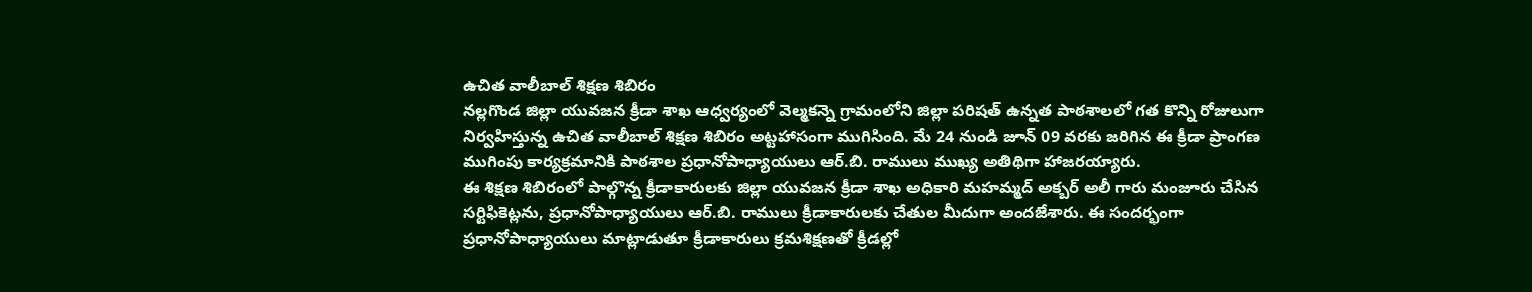ఉచిత వాలీబాల్ శిక్షణ శిబిరం
నల్లగొండ జిల్లా యువజన క్రీడా శాఖ ఆధ్వర్యంలో వెల్మకన్నె గ్రామంలోని జిల్లా పరిషత్ ఉన్నత పాఠశాలలో గత కొన్ని రోజులుగా నిర్వహిస్తున్న ఉచిత వాలీబాల్ శిక్షణ శిబిరం అట్టహాసంగా ముగిసింది. మే 24 నుండి జూన్ 09 వరకు జరిగిన ఈ క్రీడా ప్రాంగణ ముగింపు కార్యక్రమానికి పాఠశాల ప్రధానోపాధ్యాయులు ఆర్.బి. రాములు ముఖ్య అతిథిగా హాజరయ్యారు.
ఈ శిక్షణ శిబిరంలో పాల్గొన్న క్రీడాకారులకు జిల్లా యువజన క్రీడా శాఖ అధికారి మహమ్మద్ అక్బర్ అలీ గారు మంజూరు చేసిన సర్టిఫికెట్లను, ప్రధానోపాధ్యాయులు ఆర్.బి. రాములు క్రీడాకారులకు చేతుల మీదుగా అందజేశారు. ఈ సందర్భంగా ప్రధానోపాధ్యాయులు మాట్లాడుతూ క్రీడాకారులు క్రమశిక్షణతో క్రీడల్లో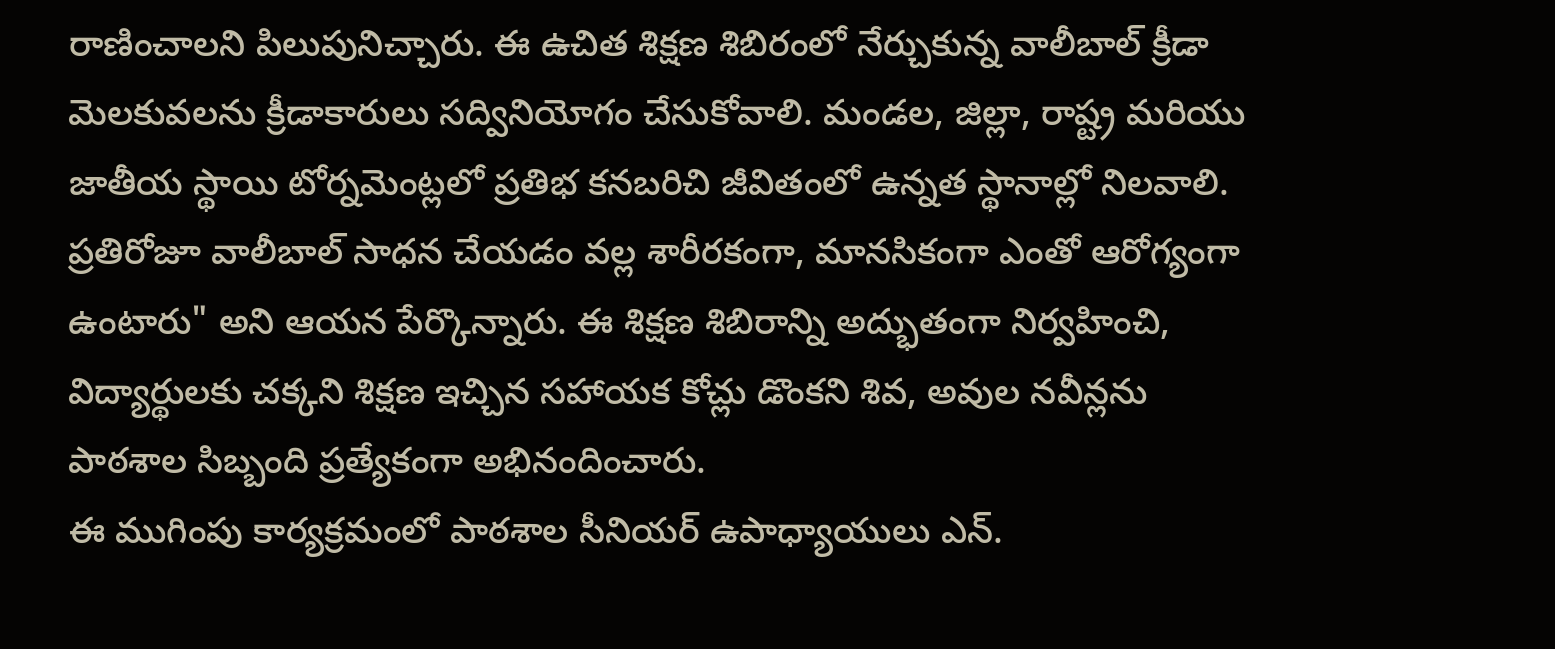రాణించాలని పిలుపునిచ్చారు. ఈ ఉచిత శిక్షణ శిబిరంలో నేర్చుకున్న వాలీబాల్ క్రీడా మెలకువలను క్రీడాకారులు సద్వినియోగం చేసుకోవాలి. మండల, జిల్లా, రాష్ట్ర మరియు జాతీయ స్థాయి టోర్నమెంట్లలో ప్రతిభ కనబరిచి జీవితంలో ఉన్నత స్థానాల్లో నిలవాలి. ప్రతిరోజూ వాలీబాల్ సాధన చేయడం వల్ల శారీరకంగా, మానసికంగా ఎంతో ఆరోగ్యంగా ఉంటారు" అని ఆయన పేర్కొన్నారు. ఈ శిక్షణ శిబిరాన్ని అద్భుతంగా నిర్వహించి, విద్యార్థులకు చక్కని శిక్షణ ఇచ్చిన సహాయక కోచ్లు డొంకని శివ, అవుల నవీన్లను పాఠశాల సిబ్బంది ప్రత్యేకంగా అభినందించారు.
ఈ ముగింపు కార్యక్రమంలో పాఠశాల సీనియర్ ఉపాధ్యాయులు ఎన్.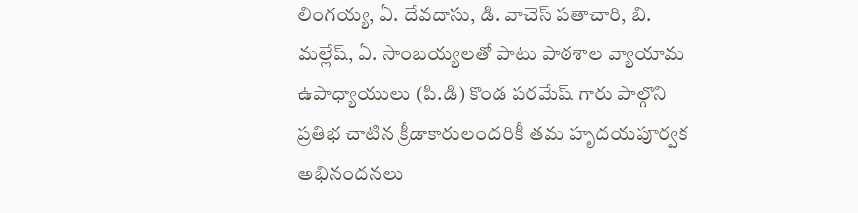లింగయ్య, ఏ. దేవదాసు, డి. వాచెస్ పతాచారి, బి. మల్లేష్, ఏ. సాంబయ్యలతో పాటు పాఠశాల వ్యాయామ ఉపాధ్యాయులు (పి.డి) కొండ పరమేష్ గారు పాల్గొని ప్రతిభ చాటిన క్రీడాకారులందరికీ తమ హృదయపూర్వక అభినందనలు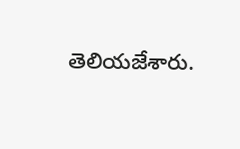తెలియజేశారు.